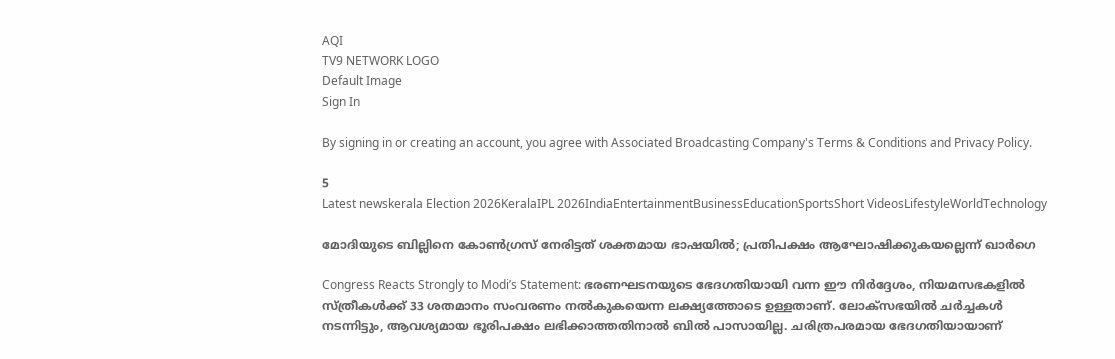AQI
TV9 NETWORK LOGO
Default Image
Sign In

By signing in or creating an account, you agree with Associated Broadcasting Company's Terms & Conditions and Privacy Policy.

5
Latest newskerala Election 2026KeralaIPL 2026IndiaEntertainmentBusinessEducationSportsShort VideosLifestyleWorldTechnology

മോദിയുടെ ബില്ലിനെ കോണ്‍ഗ്രസ് നേരിട്ടത് ശക്തമായ ഭാഷയില്‍; പ്രതിപക്ഷം ആഘോഷിക്കുകയല്ലെന്ന് ഖാര്‍ഗെ

Congress Reacts Strongly to Modi’s Statement: ഭരണഘടനയുടെ ഭേദഗതിയായി വന്ന ഈ നിര്‍ദ്ദേശം, നിയമസഭകളില്‍ സ്ത്രീകള്‍ക്ക് 33 ശതമാനം സംവരണം നല്‍കുകയെന്ന ലക്ഷ്യത്തോടെ ഉള്ളതാണ്. ലോക്സഭയില്‍ ചര്‍ച്ചകള്‍ നടന്നിട്ടും, ആവശ്യമായ ഭൂരിപക്ഷം ലഭിക്കാത്തതിനാല്‍ ബില്‍ പാസായില്ല. ചരിത്രപരമായ ഭേദഗതിയായാണ്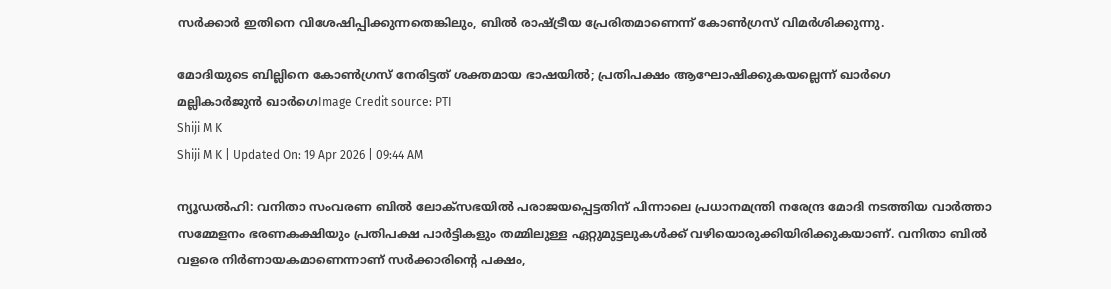സര്‍ക്കാര്‍ ഇതിനെ വിശേഷിപ്പിക്കുന്നതെങ്കിലും, ബില്‍ രാഷ്ട്രീയ പ്രേരിതമാണെന്ന് കോണ്‍ഗ്രസ് വിമര്‍ശിക്കുന്നു.

മോദിയുടെ ബില്ലിനെ കോണ്‍ഗ്രസ് നേരിട്ടത് ശക്തമായ ഭാഷയില്‍; പ്രതിപക്ഷം ആഘോഷിക്കുകയല്ലെന്ന് ഖാര്‍ഗെ
മല്ലികാര്‍ജുന്‍ ഖാര്‍ഗെImage Credit source: PTI
Shiji M K
Shiji M K | Updated On: 19 Apr 2026 | 09:44 AM

ന്യൂഡല്‍ഹി: വനിതാ സംവരണ ബില്‍ ലോക്‌സഭയില്‍ പരാജയപ്പെട്ടതിന് പിന്നാലെ പ്രധാനമന്ത്രി നരേന്ദ്ര മോദി നടത്തിയ വാര്‍ത്താ സമ്മേളനം ഭരണകക്ഷിയും പ്രതിപക്ഷ പാര്‍ട്ടികളും തമ്മിലുള്ള ഏറ്റുമുട്ടലുകള്‍ക്ക് വഴിയൊരുക്കിയിരിക്കുകയാണ്. വനിതാ ബില്‍ വളരെ നിര്‍ണായകമാണെന്നാണ് സര്‍ക്കാരിന്റെ പക്ഷം,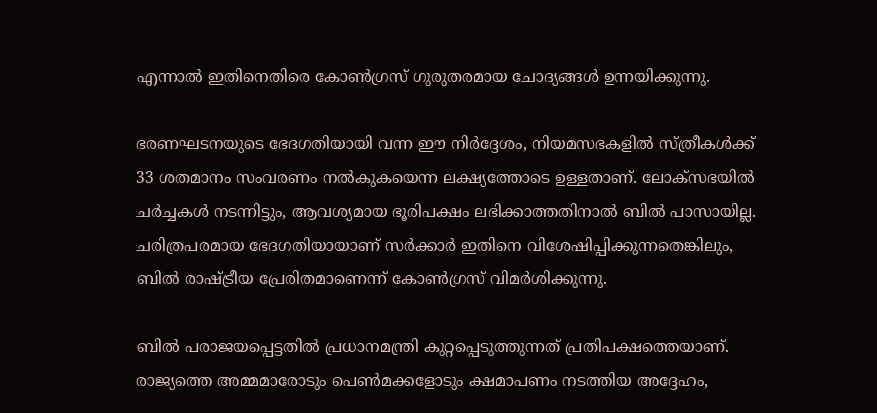എന്നാല്‍ ഇതിനെതിരെ കോണ്‍ഗ്രസ് ഗുരുതരമായ ചോദ്യങ്ങള്‍ ഉന്നയിക്കുന്നു.

ഭരണഘടനയുടെ ഭേദഗതിയായി വന്ന ഈ നിര്‍ദ്ദേശം, നിയമസഭകളില്‍ സ്ത്രീകള്‍ക്ക് 33 ശതമാനം സംവരണം നല്‍കുകയെന്ന ലക്ഷ്യത്തോടെ ഉള്ളതാണ്. ലോക്സഭയില്‍ ചര്‍ച്ചകള്‍ നടന്നിട്ടും, ആവശ്യമായ ഭൂരിപക്ഷം ലഭിക്കാത്തതിനാല്‍ ബില്‍ പാസായില്ല. ചരിത്രപരമായ ഭേദഗതിയായാണ് സര്‍ക്കാര്‍ ഇതിനെ വിശേഷിപ്പിക്കുന്നതെങ്കിലും, ബില്‍ രാഷ്ട്രീയ പ്രേരിതമാണെന്ന് കോണ്‍ഗ്രസ് വിമര്‍ശിക്കുന്നു.

ബില്‍ പരാജയപ്പെട്ടതില്‍ പ്രധാനമന്ത്രി കുറ്റപ്പെടുത്തുന്നത് പ്രതിപക്ഷത്തെയാണ്. രാജ്യത്തെ അമ്മമാരോടും പെണ്‍മക്കളോടും ക്ഷമാപണം നടത്തിയ അദ്ദേഹം,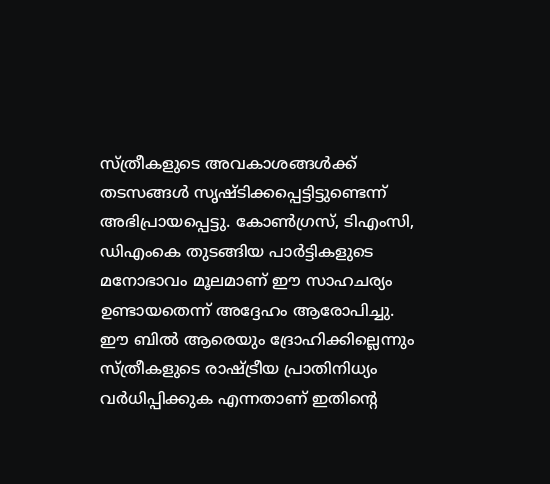സ്ത്രീകളുടെ അവകാശങ്ങള്‍ക്ക് തടസങ്ങള്‍ സൃഷ്ടിക്കപ്പെട്ടിട്ടുണ്ടെന്ന് അഭിപ്രായപ്പെട്ടു. കോണ്‍ഗ്രസ്, ടിഎംസി, ഡിഎംകെ തുടങ്ങിയ പാര്‍ട്ടികളുടെ മനോഭാവം മൂലമാണ് ഈ സാഹചര്യം ഉണ്ടായതെന്ന് അദ്ദേഹം ആരോപിച്ചു. ഈ ബില്‍ ആരെയും ദ്രോഹിക്കില്ലെന്നും സ്ത്രീകളുടെ രാഷ്ട്രീയ പ്രാതിനിധ്യം വര്‍ധിപ്പിക്കുക എന്നതാണ് ഇതിന്റെ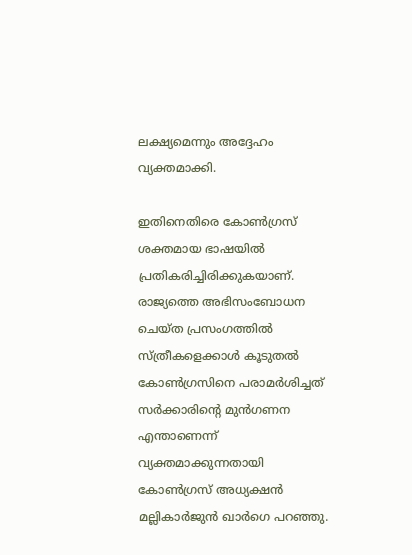ലക്ഷ്യമെന്നും അദ്ദേഹം വ്യക്തമാക്കി.

ഇതിനെതിരെ കോണ്‍ഗ്രസ് ശക്തമായ ഭാഷയില്‍ പ്രതികരിച്ചിരിക്കുകയാണ്. രാജ്യത്തെ അഭിസംബോധന ചെയ്ത പ്രസംഗത്തില്‍ സ്ത്രീകളെക്കാള്‍ കൂടുതല്‍ കോണ്‍ഗ്രസിനെ പരാമര്‍ശിച്ചത് സര്‍ക്കാരിന്റെ മുന്‍ഗണന എന്താണെന്ന് വ്യക്തമാക്കുന്നതായി കോണ്‍ഗ്രസ് അധ്യക്ഷന്‍ മല്ലികാര്‍ജുന്‍ ഖാര്‍ഗെ പറഞ്ഞു.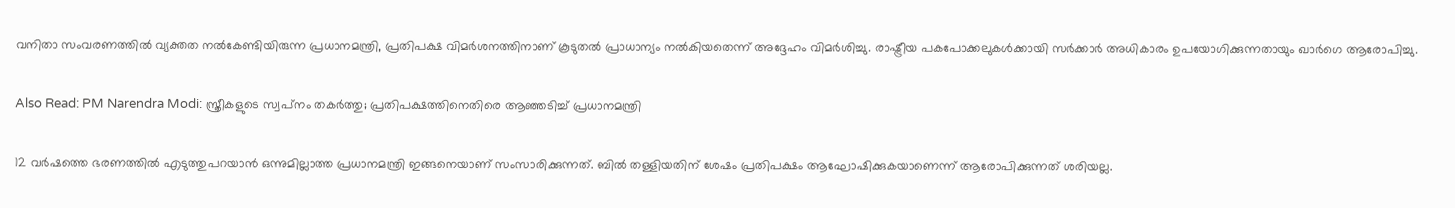വനിതാ സംവരണത്തില്‍ വ്യക്തത നല്‍കേണ്ടിയിരുന്ന പ്രധാനമന്ത്രി, പ്രതിപക്ഷ വിമര്‍ശനത്തിനാണ് കൂടുതല്‍ പ്രാധാന്യം നല്‍കിയതെന്ന് അദ്ദേഹം വിമര്‍ശിച്ചു. രാഷ്ട്രീയ പകപോക്കലുകള്‍ക്കായി സര്‍ക്കാര്‍ അധികാരം ഉപയോഗിക്കുന്നതായും ഖാര്‍ഗെ ആരോപിച്ചു.

Also Read: PM Narendra Modi: സ്ത്രീകളുടെ സ്വപ്‌നം തകര്‍ത്തു; പ്രതിപക്ഷത്തിനെതിരെ ആഞ്ഞടിച്ച് പ്രധാനമന്ത്രി

12 വര്‍ഷത്തെ ഭരണത്തില്‍ എടുത്തുപറയാന്‍ ഒന്നുമില്ലാത്ത പ്രധാനമന്ത്രി ഇങ്ങനെയാണ് സംസാരിക്കുന്നത്. ബില്‍ തള്ളിയതിന് ശേഷം പ്രതിപക്ഷം ആഘോഷിക്കുകയാണെന്ന് ആരോപിക്കുന്നത് ശരിയല്ല.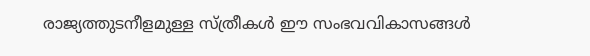രാജ്യത്തുടനീളമുള്ള സ്ത്രീകള്‍ ഈ സംഭവവികാസങ്ങള്‍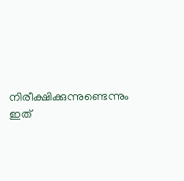നിരീക്ഷിക്കുന്നുണ്ടെന്നും ഇത്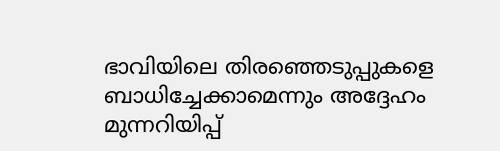ഭാവിയിലെ തിരഞ്ഞെടുപ്പുകളെ ബാധിച്ചേക്കാമെന്നും അദ്ദേഹം മുന്നറിയിപ്പ്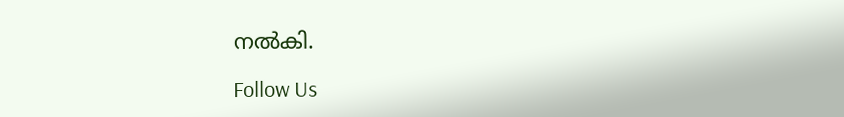നല്‍കി.

Follow Us